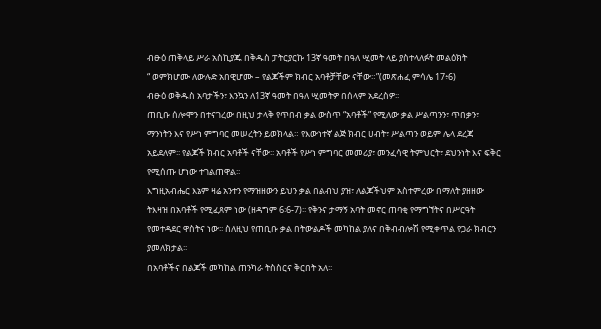ብፁዕ ጠቅላይ ሥራ አስኪያጁ በቅዱስ ፓትርያርኩ 13ኛ ዓመት በዓለ ሢመት ላይ ያስተላለፉት መልዕክት
“ ወምክሆሙ ለውሉድ አበዊሆሙ – የልጆችም ክብር አባቶቻቸው ናቸው።”(መጽሐፈ ምሳሌ 17፥6)
ብፁዕ ወቅዱስ አባታችን፣ እንኳን ለ13ኛ ዓመት በዓለ ሢመትዎ በሰላም አደረስዎ፡፡
ጠቢቡ ሰሎሞን በተናገረው በዚህ ታላቅ የጥበብ ቃል ውስጥ “አባቶች” የሚለው ቃል ሥልጣንን፣ ጥበቃን፣ ማንነትን እና የሥነ ምግባር መሠረትን ይወክላል። የእውነተኛ ልጅ ክብር ሀብት፣ ሥልጣን ወይም ሌላ ደረጃ አይደለም፡፡ የልጆች ክብር አባቶች ናቸው፡፡ አባቶች የሥነ ምግባር መመሪያ፣ መንፈሳዊ ትምህርት፣ ደህንነት እና ፍቅር የሚሰጡ ሆነው ተገልጠዋል፡፡
እግዚአብሔር እኔም ዛሬ አንተን የማዝዘውን ይህን ቃል በልብህ ያዝ፣ ለልጆችህም አስተምረው በማለት ያዘዘው ትእዛዝ በአባቶች የሚፈጸም ነው (ዘዳግም 6፡6-7)፡፡ የቅንና ታማኝ አባት መኖር ጠባቂ የማግኘትና በሥርዓት የመተዳደር ዋስትና ነው፡፡ ስለዚህ የጠቢቡ ቃል በትውልዶች መካከል ያለና በቅብብሎሽ የሚቀጥል የጋራ ክብርን ያመለክታል፡፡
በአባቶችና በልጆች መካከል ጠንካራ ትስስርና ቅርበት አለ፡፡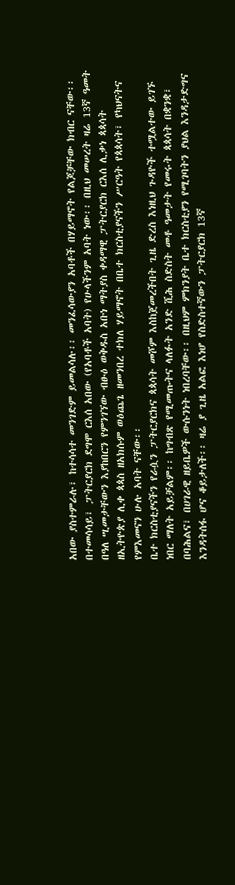አበው ያስተምራሉ፣ ከተሳሳተ መንገድም ይመልሳሉ፡፡ መንፈሳውያን አባቶች በሃይማኖት የልጆቻቸው ክብር ናቸው፡፡ በተመሳሳይ፣ ፓትርያርክ ደግሞ ርእሰ አበው (የአባቶች አባት) የሁላችንም አባት ነው፡፡ በዚህ መሠረት ዛሬ 13ኛ ዓመት በዓለ ሢመታቸውን እያከበርን የምንገኘው ብፁዕ ወቅዱስ አቡነ ማትያስ ቀዳማዊ ፓትርያርክ ርእሰ ሊቃነ ጳጳሳት ዘኢትዮጵያ ሊቀ ጳጳስ ዘአክሱም ወዕጨጌ ዘመንበረ ተክለ ሃይማኖት በቤተ ክርስቲያናችን ሥርዓት የጳጳሳት፣ የካህናትና የምእመናን ሁሉ አባት ናቸው፡፡
ቤተ ክርስቲያናችን የራሷን ፓትርያርክና ጳጳሳት መሾም እስከጀመረችበት ጊዜ ድረስ እነዚህ ጉዳዮች ተሟልተው ይገኙ ነበር ማለት አይቻልም፡፡ ከግብጽ የሚመጡትና ላለፉት አንድ ሺሕ ስድስት መቶ ዓመታት የመሩት ጳጳሳት በቋንቋ፣ በባሕልና፣ በሀገራዊ ዘይቤዎች ውሱንነት ነበረባቸው፡፡ በዚህም ምክንያት ቤተ ክርስቲያን የሚገባትን ያህል እንዳታድግና እንዳትሰፋ ሆና ቆይታለች፡፡ ዛሬ ያ ጊዜ አልፎ እነሆ የስድስተኛውን ፓትርያርክ 13ኛ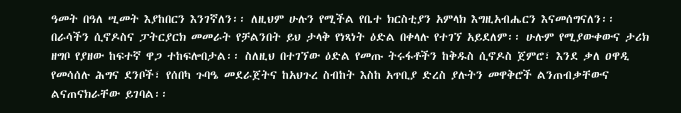ዓመት በዓለ ሢመት እያከበርን እንገኛለን፡፡ ለዚህም ሁሉን የሚችል የቤተ ክርስቲያን አምላክ እግዚአብሔርን እናመሰግናለን፡፡
በራሳችን ሲኖዶስና ፓትርያርክ መመራት የቻልንበት ይህ ታላቅ የነጻነት ዕድል በቀላሉ የተገኘ አይደለም፡፡ ሁሉም የሚያውቀውና ታሪክ ዘግቦ የያዘው ከፍተኛ ዋጋ ተከፍሎበታል፡፡ ስለዚህ በተገኘው ዕድል የመጡ ትሩፋቶችን ከቅዱስ ሲኖዶስ ጀምሮ፣ እንደ ቃለ ዐዋዲ የመሳሰሉ ሕግና ደንቦች፣ የሰበካ ጉባዔ መደራጀትና ከአህጉረ ስብከት እስከ አጥቢያ ድረስ ያሉትን መዋቅሮች ልንጠብቃቸውና ልናጠናክራቸው ይገባል፡፡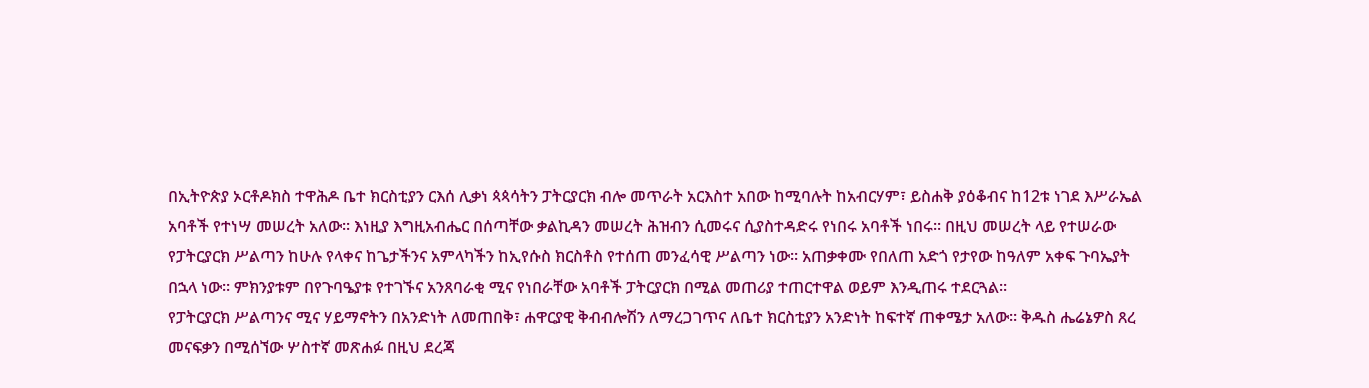በኢትዮጵያ ኦርቶዶክስ ተዋሕዶ ቤተ ክርስቲያን ርእሰ ሊቃነ ጳጳሳትን ፓትርያርክ ብሎ መጥራት አርእስተ አበው ከሚባሉት ከአብርሃም፣ ይስሐቅ ያዕቆብና ከ12ቱ ነገደ እሥራኤል አባቶች የተነሣ መሠረት አለው፡፡ እነዚያ እግዚአብሔር በሰጣቸው ቃልኪዳን መሠረት ሕዝብን ሲመሩና ሲያስተዳድሩ የነበሩ አባቶች ነበሩ፡፡ በዚህ መሠረት ላይ የተሠራው የፓትርያርክ ሥልጣን ከሁሉ የላቀና ከጌታችንና አምላካችን ከኢየሱስ ክርስቶስ የተሰጠ መንፈሳዊ ሥልጣን ነው፡፡ አጠቃቀሙ የበለጠ አድጎ የታየው ከዓለም አቀፍ ጉባኤያት በኋላ ነው፡፡ ምክንያቱም በየጉባዔያቱ የተገኙና አንጸባራቂ ሚና የነበራቸው አባቶች ፓትርያርክ በሚል መጠሪያ ተጠርተዋል ወይም እንዲጠሩ ተደርጓል፡፡
የፓትርያርክ ሥልጣንና ሚና ሃይማኖትን በአንድነት ለመጠበቅ፣ ሐዋርያዊ ቅብብሎሽን ለማረጋገጥና ለቤተ ክርስቲያን አንድነት ከፍተኛ ጠቀሜታ አለው፡፡ ቅዱስ ሔሬኔዎስ ጸረ መናፍቃን በሚሰኘው ሦስተኛ መጽሐፉ በዚህ ደረጃ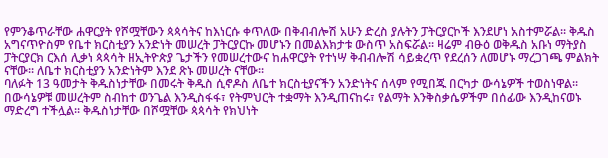የምንቆጥራቸው ሐዋርያት የሾሟቸውን ጳጳሳትና ከእነርሱ ቀጥለው በቅብብሎሽ አሁን ድረስ ያሉትን ፓትርያርኮች እንደሆነ አስተምሯል፡፡ ቅዱስ አግናጥዮስም የቤተ ክርስቲያን አንድነት መሠረት ፓትርያርኩ መሆኑን በመልእክታቱ ውስጥ አስፍሯል፡፡ ዛሬም ብፁዕ ወቅዱስ አቡነ ማትያስ ፓትርያርክ ርእሰ ሊቃነ ጳጳሳት ዘኢትዮጵያ ጌታችን የመሠረተውና ከሐዋርያት የተነሣ ቅብብሎሽ ሳይቋረጥ የደረሰን ለመሆኑ ማረጋገጫ ምልክት ናቸው፡፡ ለቤተ ክርስቲያን አንድነትም እንደ ጽኑ መሠረት ናቸው፡፡
ባለፉት 13 ዓመታት ቅዱስነታቸው በመሩት ቅዱስ ሲኖዶስ ለቤተ ክርስቲያናችን አንድነትና ሰላም የሚበጁ በርካታ ውሳኔዎች ተወስነዋል፡፡ በውሳኔዎቹ መሠረትም ስብከተ ወንጌል እንዲስፋፋ፣ የትምህርት ተቋማት እንዲጠናከሩ፣ የልማት እንቅስቃሴዎችም በሰፊው እንዲከናወኑ ማድረግ ተችሏል፡፡ ቅዱስነታቸው በሾሟቸው ጳጳሳት የክህነት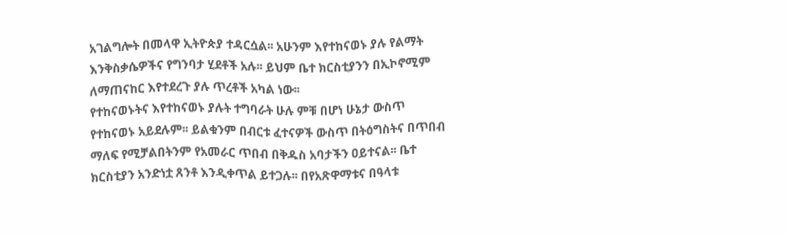አገልግሎት በመላዋ ኢትዮጵያ ተዳርሷል፡፡ አሁንም እየተከናወኑ ያሉ የልማት እንቅስቃሴዎችና የግንባታ ሂደቶች አሉ፡፡ ይህም ቤተ ክርስቲያንን በኢኮኖሚም ለማጠናከር እየተደረጉ ያሉ ጥረቶች አካል ነው፡፡
የተከናወኑትና እየተከናወኑ ያሉት ተግባራት ሁሉ ምቹ በሆነ ሁኔታ ውስጥ የተከናወኑ አይደሉም፡፡ ይልቁንም በብርቱ ፈተናዎች ውስጥ በትዕግስትና በጥበብ ማለፍ የሚቻልበትንም የአመራር ጥበብ በቅዱስ አባታችን ዐይተናል፡፡ ቤተ ክርስቲያን አንድነቷ ጸንቶ እንዲቀጥል ይተጋሉ፡፡ በየአጽዋማቱና በዓላቱ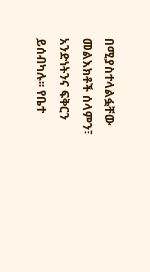በሚያስተላልፏቸው መልእክቶች ሰላምን፣ አንድነትንና ፍቅርን ይሰብካሉ፡፡ የቤተ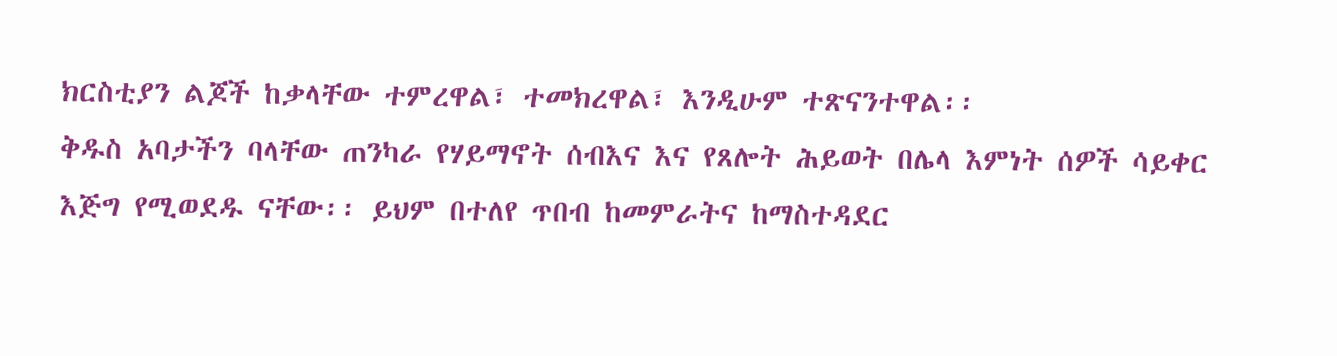ክርስቲያን ልጆች ከቃላቸው ተምረዋል፣ ተመክረዋል፣ እንዲሁም ተጽናንተዋል፡፡
ቅዱስ አባታችን ባላቸው ጠንካራ የሃይማኖት ሰብእና እና የጸሎት ሕይወት በሌላ እምነት ሰዎች ሳይቀር እጅግ የሚወደዱ ናቸው፡፡ ይህም በተለየ ጥበብ ከመምራትና ከማስተዳደር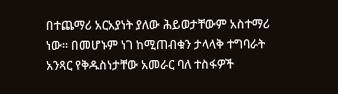በተጨማሪ አርአያነት ያለው ሕይወታቸውም አስተማሪ ነው፡፡ በመሆኑም ነገ ከሚጠብቁን ታላላቅ ተግባራት አንጻር የቅዱስነታቸው አመራር ባለ ተስፋዎች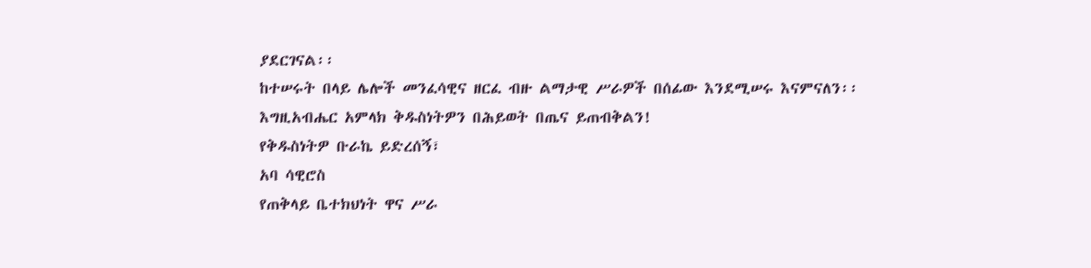ያደርገናል፡፡
ከተሠሩት በላይ ሌሎች መንፈሳዊና ዘርፈ ብዙ ልማታዊ ሥራዎች በሰፊው እንደሚሠሩ እናምናለን፡፡
እግዚአብሔር አምላክ ቅዱስነትዎን በሕይወት በጤና ይጠብቅልን!
የቅዱስነትዎ ቡራኬ ይድረሰኝ፣
አባ ሳዊሮስ
የጠቅላይ ቤተክህነት ዋና ሥራ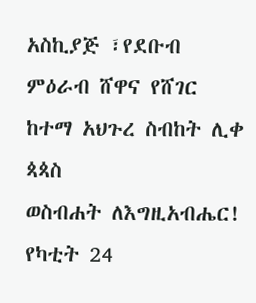አስኪያጅ ፣የደቡብ
ምዕራብ ሸዋና የሸገር ከተማ አህጉረ ስብከት ሊቀ ጳጳስ
ወስብሐት ለእግዚአብሔር!
የካቲት 24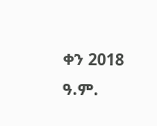ቀን 2018 ዓ.ም.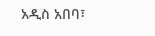አዲስ አበባ፣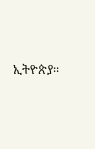ኢትዮጵያ፡፡